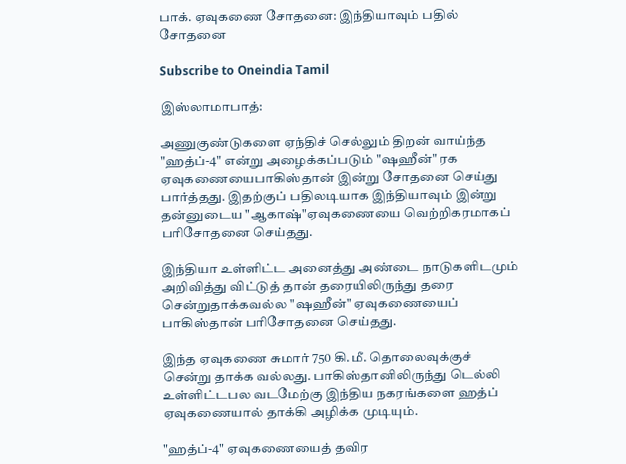பாக். ஏவுகணை சோதனை: இந்தியாவும் பதில் சோதனை

Subscribe to Oneindia Tamil

இஸ்லாமாபாத்:

அணுகுண்டுகளை ஏந்திச் செல்லும் திறன் வாய்ந்த "ஹத்ப்-4" என்று அழைக்கப்படும் "ஷஹீன்" ரக ஏவுகணையைபாகிஸ்தான் இன்று சோதனை செய்து பார்த்தது. இதற்குப் பதிலடியாக இந்தியாவும் இன்று தன்னுடைய "ஆகாஷ்"ஏவுகணையை வெற்றிகரமாகப் பரிசோதனை செய்தது.

இந்தியா உள்ளிட்ட அனைத்து அண்டை நாடுகளிடமும் அறிவித்து விட்டுத் தான் தரையிலிருந்து தரை சென்றுதாக்கவல்ல "ஷஹீன்" ஏவுகணையைப் பாகிஸ்தான் பரிசோதனை செய்தது.

இந்த ஏவுகணை சுமார் 750 கி.மீ. தொலைவுக்குச் சென்று தாக்க வல்லது. பாகிஸ்தானிலிருந்து டெல்லி உள்ளிட்டபல வடமேற்கு இந்திய நகரங்களை ஹத்ப் ஏவுகணையால் தாக்கி அழிக்க முடியும்.

"ஹத்ப்-4" ஏவுகணையைத் தவிர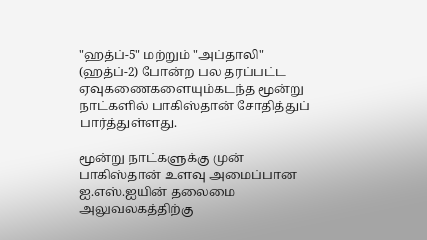"ஹத்ப்-5" மற்றும் "அப்தாலி" (ஹத்ப்-2) போன்ற பல தரப்பட்ட ஏவுகணைகளையும்கடந்த மூன்று நாட்களில் பாகிஸ்தான் சோதித்துப் பார்த்துள்ளது.

மூன்று நாட்களுக்கு முன் பாகிஸ்தான் உளவு அமைப்பான ஐ.எஸ்.ஐயின் தலைமை அலுவலகத்திற்கு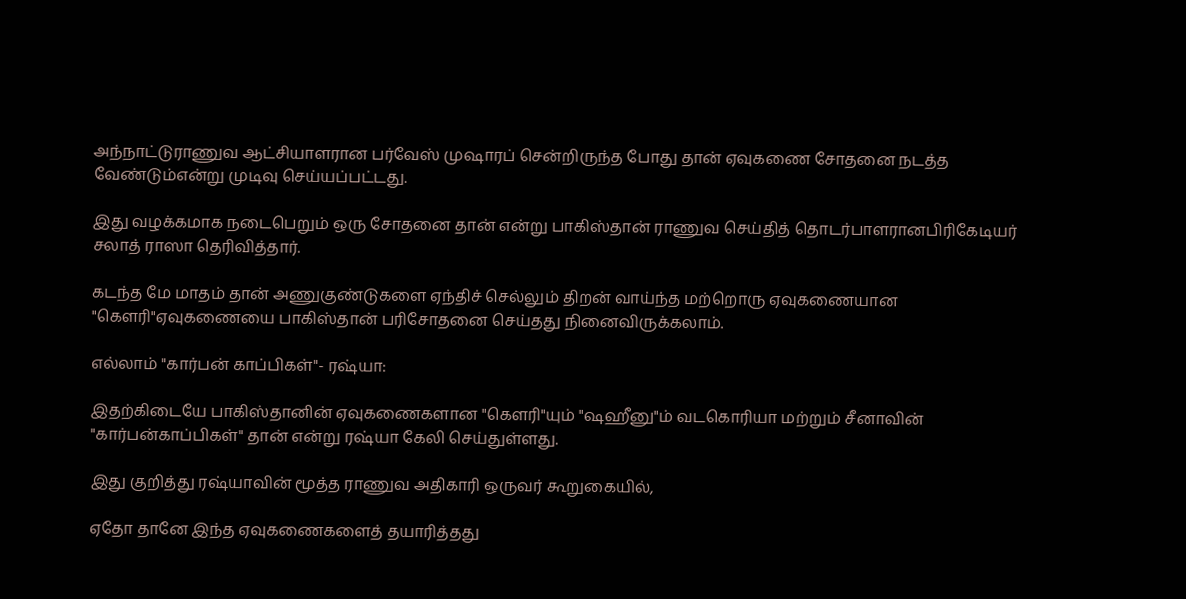அந்நாட்டுராணுவ ஆட்சியாளரான பர்வேஸ் முஷாரப் சென்றிருந்த போது தான் ஏவுகணை சோதனை நடத்த வேண்டும்என்று முடிவு செய்யப்பட்டது.

இது வழக்கமாக நடைபெறும் ஒரு சோதனை தான் என்று பாகிஸ்தான் ராணுவ செய்தித் தொடர்பாளரானபிரிகேடியர் சலாத் ராஸா தெரிவித்தார்.

கடந்த மே மாதம் தான் அணுகுண்டுகளை ஏந்திச் செல்லும் திறன் வாய்ந்த மற்றொரு ஏவுகணையான "கெளரி"ஏவுகணையை பாகிஸ்தான் பரிசோதனை செய்தது நினைவிருக்கலாம்.

எல்லாம் "கார்பன் காப்பிகள்"- ரஷ்யா:

இதற்கிடையே பாகிஸ்தானின் ஏவுகணைகளான "கெளரி"யும் "ஷஹீனு"ம் வடகொரியா மற்றும் சீனாவின் "கார்பன்காப்பிகள்" தான் என்று ரஷ்யா கேலி செய்துள்ளது.

இது குறித்து ரஷ்யாவின் மூத்த ராணுவ அதிகாரி ஒருவர் கூறுகையில்,

ஏதோ தானே இந்த ஏவுகணைகளைத் தயாரித்தது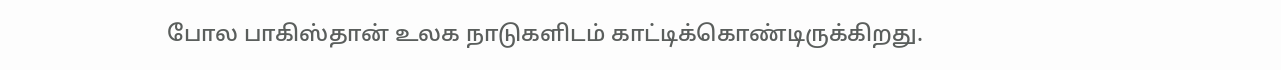போல பாகிஸ்தான் உலக நாடுகளிடம் காட்டிக்கொண்டிருக்கிறது.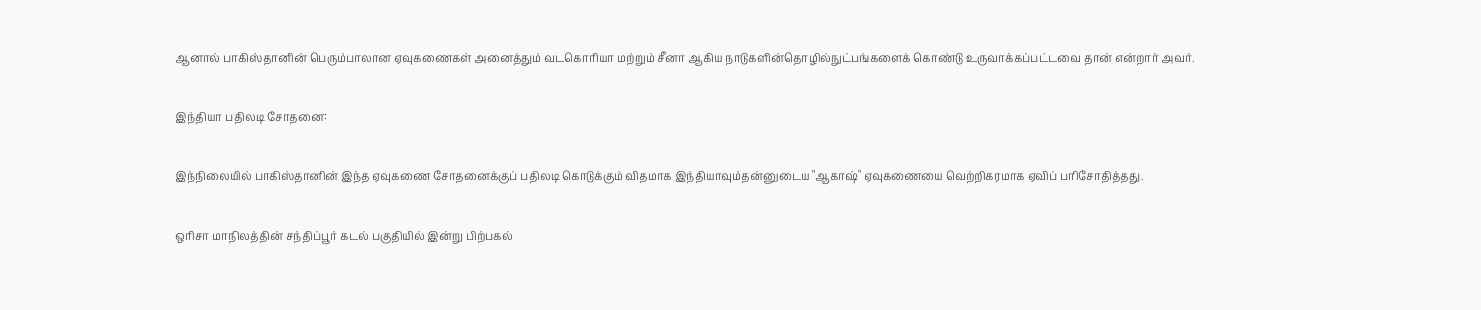ஆனால் பாகிஸ்தானின் பெரும்பாலான ஏவுகணைகள் அனைத்தும் வடகொரியா மற்றும் சீனா ஆகிய நாடுகளின்தொழில்நுட்பங்களைக் கொண்டு உருவாக்கப்பட்டவை தான் என்றார் அவர்.

இந்தியா பதிலடி சோதனை:

இந்நிலையில் பாகிஸ்தானின் இந்த ஏவுகணை சோதனைக்குப் பதிலடி கொடுக்கும் விதமாக இந்தியாவும்தன்னுடைய "ஆகாஷ்" ஏவுகணையை வெற்றிகரமாக ஏவிப் பரிசோதித்தது.

ஒரிசா மாநிலத்தின் சந்திப்பூர் கடல் பகுதியில் இன்று பிற்பகல்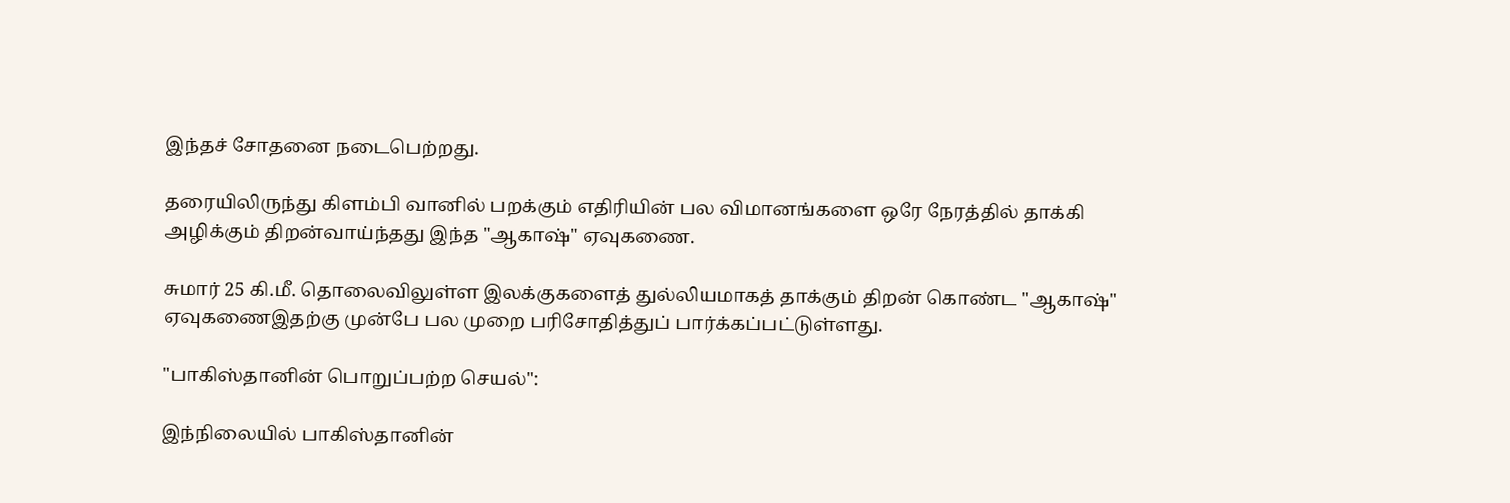இந்தச் சோதனை நடைபெற்றது.

தரையிலிருந்து கிளம்பி வானில் பறக்கும் எதிரியின் பல விமானங்களை ஒரே நேரத்தில் தாக்கி அழிக்கும் திறன்வாய்ந்தது இந்த "ஆகாஷ்" ஏவுகணை.

சுமார் 25 கி.மீ. தொலைவிலுள்ள இலக்குகளைத் துல்லியமாகத் தாக்கும் திறன் கொண்ட "ஆகாஷ்" ஏவுகணைஇதற்கு முன்பே பல முறை பரிசோதித்துப் பார்க்கப்பட்டுள்ளது.

"பாகிஸ்தானின் பொறுப்பற்ற செயல்":

இந்நிலையில் பாகிஸ்தானின்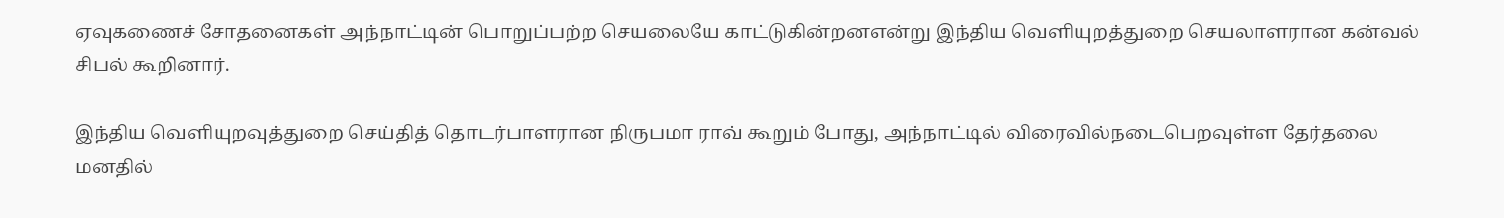ஏவுகணைச் சோதனைகள் அந்நாட்டின் பொறுப்பற்ற செயலையே காட்டுகின்றனஎன்று இந்திய வெளியுறத்துறை செயலாளரான கன்வல் சிபல் கூறினார்.

இந்திய வெளியுறவுத்துறை செய்தித் தொடர்பாளரான நிருபமா ராவ் கூறும் போது, அந்நாட்டில் விரைவில்நடைபெறவுள்ள தேர்தலை மனதில்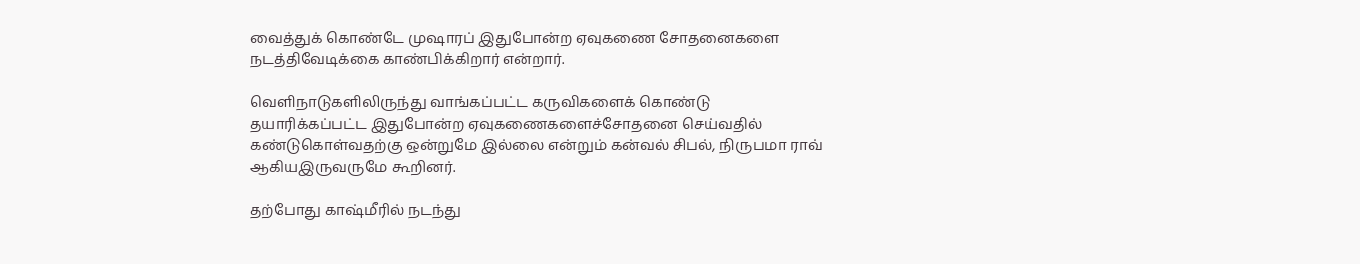வைத்துக் கொண்டே முஷாரப் இதுபோன்ற ஏவுகணை சோதனைகளை நடத்திவேடிக்கை காண்பிக்கிறார் என்றார்.

வெளிநாடுகளிலிருந்து வாங்கப்பட்ட கருவிகளைக் கொண்டு தயாரிக்கப்பட்ட இதுபோன்ற ஏவுகணைகளைச்சோதனை செய்வதில் கண்டுகொள்வதற்கு ஒன்றுமே இல்லை என்றும் கன்வல் சிபல், நிருபமா ராவ் ஆகியஇருவருமே கூறினர்.

தற்போது காஷ்மீரில் நடந்து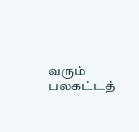வரும் பலகட்டத்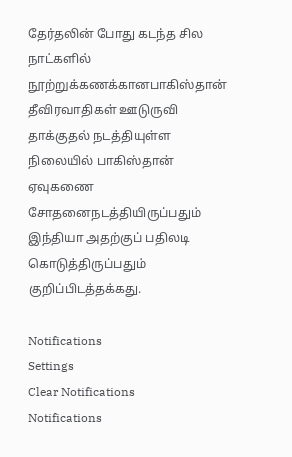தேர்தலின் போது கடந்த சில நாட்களில் நூற்றுக்கணக்கானபாகிஸ்தான் தீவிரவாதிகள் ஊடுருவி தாக்குதல் நடத்தியுள்ள நிலையில் பாகிஸ்தான் ஏவுகணை சோதனைநடத்தியிருப்பதும் இந்தியா அதற்குப் பதிலடி கொடுத்திருப்பதும் குறிப்பிடத்தக்கது.

Notifications
Settings
Clear Notifications
Notifications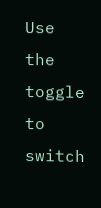Use the toggle to switch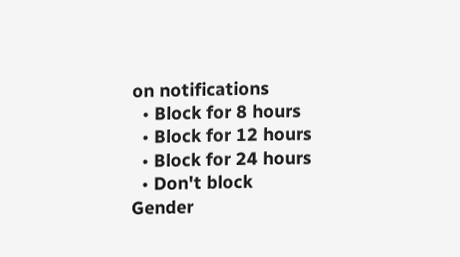on notifications
  • Block for 8 hours
  • Block for 12 hours
  • Block for 24 hours
  • Don't block
Gender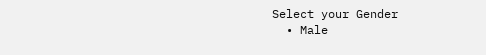Select your Gender
  • Male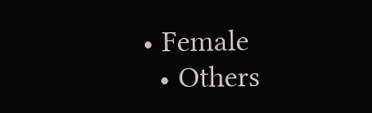• Female
  • Others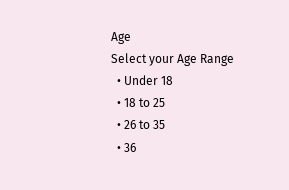Age
Select your Age Range
  • Under 18
  • 18 to 25
  • 26 to 35
  • 36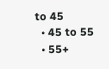to 45
  • 45 to 55
  • 55+